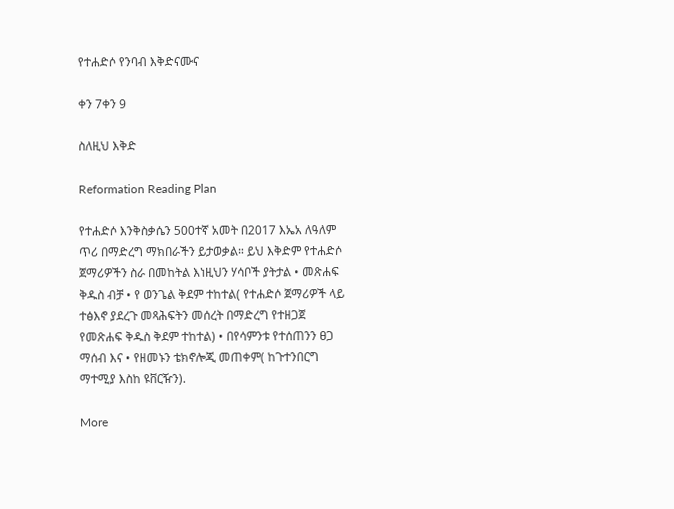የተሐድሶ የንባብ እቅድናሙና

ቀን 7ቀን 9

ስለዚህ እቅድ

Reformation Reading Plan

የተሐድሶ እንቅስቃሴን 500ተኛ አመት በ2017 እኤአ ለዓለም ጥሪ በማድረግ ማክበራችን ይታወቃል። ይህ እቅድም የተሐድሶ ጀማሪዎችን ስራ በመከትል እነዚህን ሃሳቦች ያትታል • መጽሐፍ ቅዱስ ብቻ • የ ወንጌል ቅደም ተከተል( የተሐድሶ ጀማሪዎች ላይ ተፅእኖ ያደረጉ መጻሕፍትን መሰረት በማድረግ የተዘጋጀ የመጽሐፍ ቅዱስ ቅደም ተከተል) • በየሳምንቱ የተሰጠንን ፀጋ ማሰብ እና • የዘመኑን ቴክኖሎጂ መጠቀም( ከጉተንበርግ ማተሚያ እስከ ዩቨርዥን).

More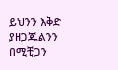ይህንን እቅድ ያዘጋጁልንን በሚቺጋን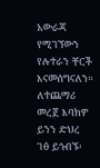አውራጃ የሚገኘውን የሉተራን ቸርች እናመሰግናለን። ለተጨማሪ መረጀ እባክዎ ይንን ድህረ ገፅ ይጎብኙ፡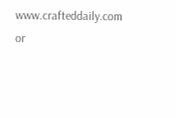www.crafteddaily.com or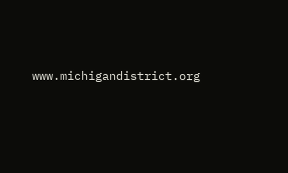www.michigandistrict.org